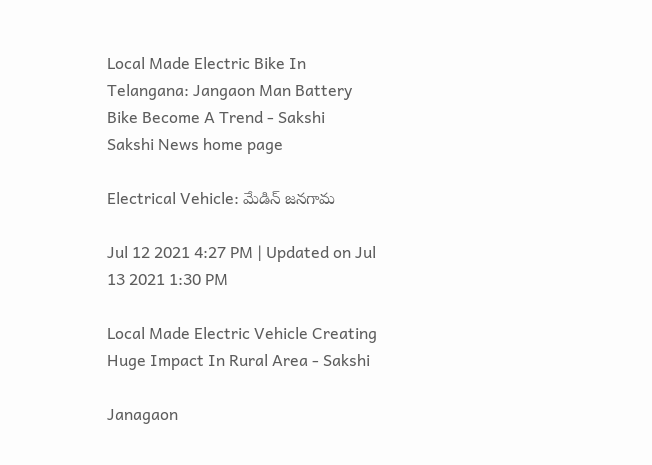Local Made Electric Bike In Telangana: Jangaon Man Battery Bike Become A Trend - Sakshi
Sakshi News home page

Electrical Vehicle: మేడిన్‌ జనగామ

Jul 12 2021 4:27 PM | Updated on Jul 13 2021 1:30 PM

Local Made Electric Vehicle Creating Huge Impact In Rural Area - Sakshi

Janagaon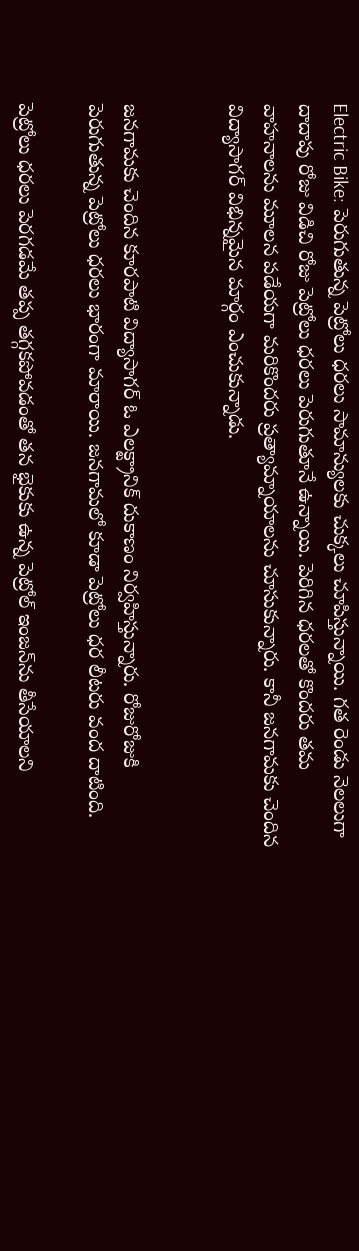Electric Bike: పెరుగుతున్న పెట్రోలు ధరలు సామాన్యులకు చుక్కలు చూపిస్తున్నాయి. గత రెండు నెలలుగా దాదాపు రోజు విడిచి రోజు పెట్రోలు ధరలు పెరుగుతూనే ఉన్నాయి. పెరిగిన ధరలతో కొందరు తమ వాహనాలను మూలన పడేయగా మరికొందరు ప్రత్యామ్నాయాలను చూసుకున్నారు. కానీ జనగామకు చెందిన విద్యాసాగర్‌ విభిన్నమైన మార్గం ఎంచుకున్నాడు.


జనగామకు చెందిన కూరపాటి విద్యాసాగర్‌ ఓ ఎలక్ట్రానిక్‌ దుకాణం నిర్వహిస్తున్నారు. రోజురోజుకి పెరుగుతున్న పెట్రోలు ధరలు భారంగా మారాయి. జనగామలో కూడా పెట్రోలు ధర లీటరు వంద దాటింది.

పెట్రోలు ధరలు పెరగడమే తప్ప తగ్గకపోవడంతో తన భైకుకు ఉన్న పెట్రోల్‌ ఇంజన్‌ను తీసేయాలని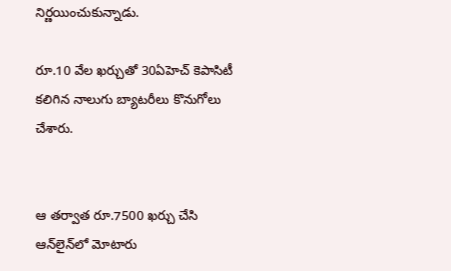నిర్ణయించుకున్నాడు.

రూ.10 వేల ఖర్చుతో 30ఏహెచ్‌ కెపాసిటీ కలిగిన నాలుగు బ్యాటరీలు కొనుగోలు చేశారు.


ఆ తర్వాత రూ.7500 ఖర్చు చేసి  ఆన్‌లైన్‌లో మోటారు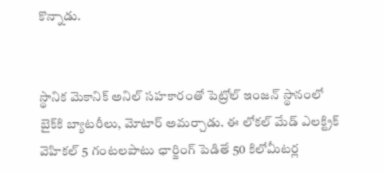కొన్నాడు.


స్థానిక మెకానిక్‌ అనిల్‌ సహకారంతో పెట్రోల్‌ ఇంజన్‌ స్థానంలో బైక్‌కి బ్యాటరీలు, మోటార్‌ అమర్చాడు. ఈ లోకల్‌ మేడ్‌ ఎలక్ట్రిక్‌ వెహికల్‌ 5 గంటలపాటు ఛార్జింగ్‌ పెడితే 50 కిలోమీటర్ల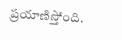ప్రయాణిస్తోంది.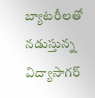బ్యాటరీలతో నడుస్తున్న విద్యాసాగర్‌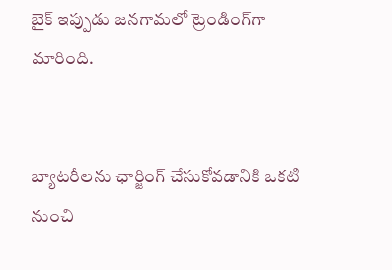బైక్‌ ఇప్పుడు జనగామలో ట్రెండింగ్‌గా మారింది.


బ్యాటరీలను ఛార్జింగ్‌ చేసుకోవడానికి ఒకటి నుంచి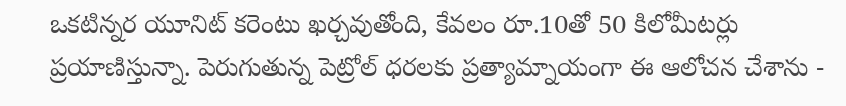ఒకటిన్నర యూనిట్‌ కరెంటు ఖర్చవుతోంది, కేవలం రూ.10తో 50 కిలోమీటర్లు ప్రయాణిస్తున్నా. పెరుగుతున్న పెట్రోల్‌ ధరలకు ప్రత్యామ్నాయంగా ఈ ఆలోచన చేశాను -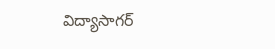విద్యాసాగర్‌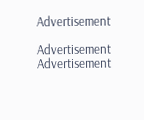Advertisement

Advertisement
Advertisement